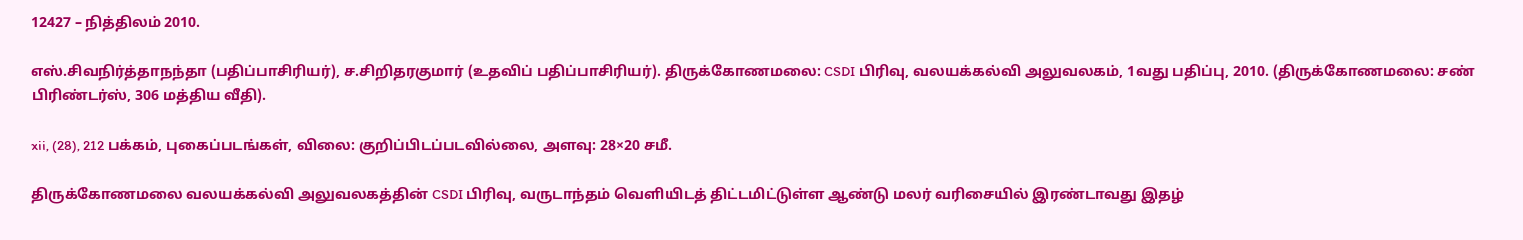12427 – நித்திலம் 2010.

எஸ்.சிவநிர்த்தாநந்தா (பதிப்பாசிரியர்), ச.சிறிதரகுமார் (உதவிப் பதிப்பாசிரியர்). திருக்கோணமலை: CSDI பிரிவு, வலயக்கல்வி அலுவலகம், 1வது பதிப்பு, 2010. (திருக்கோணமலை: சண் பிரிண்டர்ஸ், 306 மத்திய வீதி).

xii, (28), 212 பக்கம், புகைப்படங்கள், விலை: குறிப்பிடப்படவில்லை, அளவு: 28×20 சமீ.

திருக்கோணமலை வலயக்கல்வி அலுவலகத்தின் CSDI பிரிவு, வருடாந்தம் வெளியிடத் திட்டமிட்டுள்ள ஆண்டு மலர் வரிசையில் இரண்டாவது இதழ்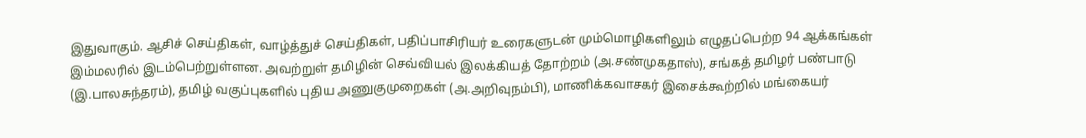இதுவாகும். ஆசிச் செய்திகள், வாழ்த்துச் செய்திகள், பதிப்பாசிரியர் உரைகளுடன் மும்மொழிகளிலும் எழுதப்பெற்ற 94 ஆக்கங்கள் இம்மலரில் இடம்பெற்றுள்ளன. அவற்றுள் தமிழின் செவ்வியல் இலக்கியத் தோற்றம் (அ.சண்முகதாஸ்), சங்கத் தமிழர் பண்பாடு (இ.பாலசுந்தரம்), தமிழ் வகுப்புகளில் புதிய அணுகுமுறைகள் (அ.அறிவுநம்பி), மாணிக்கவாசகர் இசைக்கூற்றில் மங்கையர்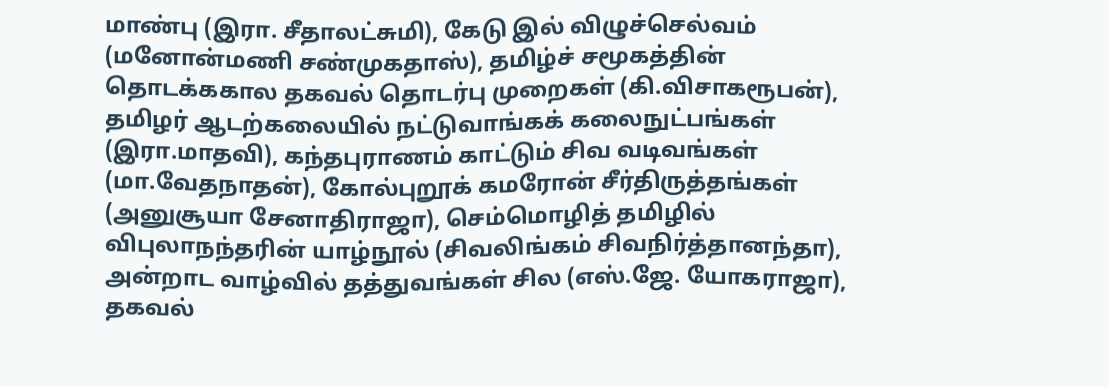மாண்பு (இரா. சீதாலட்சுமி), கேடு இல் விழுச்செல்வம் (மனோன்மணி சண்முகதாஸ்), தமிழ்ச் சமூகத்தின் தொடக்ககால தகவல் தொடர்பு முறைகள் (கி.விசாகரூபன்), தமிழர் ஆடற்கலையில் நட்டுவாங்கக் கலைநுட்பங்கள் (இரா.மாதவி), கந்தபுராணம் காட்டும் சிவ வடிவங்கள் (மா.வேதநாதன்), கோல்புறூக் கமரோன் சீர்திருத்தங்கள் (அனுசூயா சேனாதிராஜா), செம்மொழித் தமிழில் விபுலாநந்தரின் யாழ்நூல் (சிவலிங்கம் சிவநிர்த்தானந்தா), அன்றாட வாழ்வில் தத்துவங்கள் சில (எஸ்.ஜே. யோகராஜா), தகவல்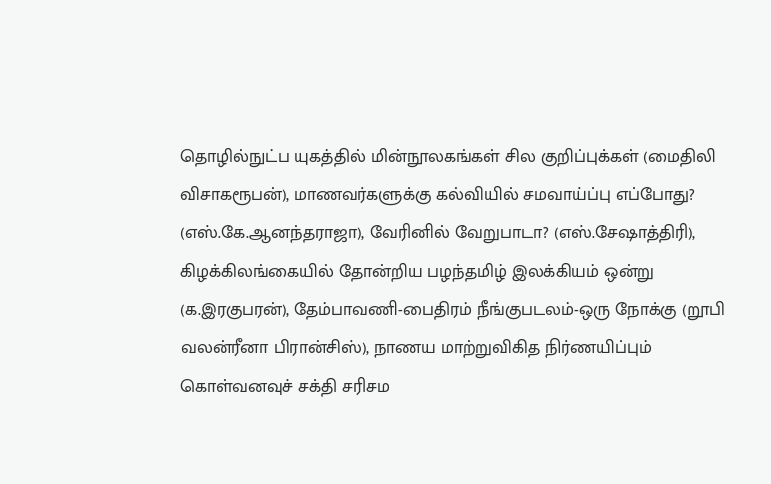தொழில்நுட்ப யுகத்தில் மின்நூலகங்கள் சில குறிப்புக்கள் (மைதிலி விசாகரூபன்), மாணவர்களுக்கு கல்வியில் சமவாய்ப்பு எப்போது? (எஸ்.கே.ஆனந்தராஜா), வேரினில் வேறுபாடா? (எஸ்.சேஷாத்திரி), கிழக்கிலங்கையில் தோன்றிய பழந்தமிழ் இலக்கியம் ஒன்று (க.இரகுபரன்), தேம்பாவணி-பைதிரம் நீங்குபடலம்-ஒரு நோக்கு (றூபி வலன்ரீனா பிரான்சிஸ்), நாணய மாற்றுவிகித நிர்ணயிப்பும் கொள்வனவுச் சக்தி சரிசம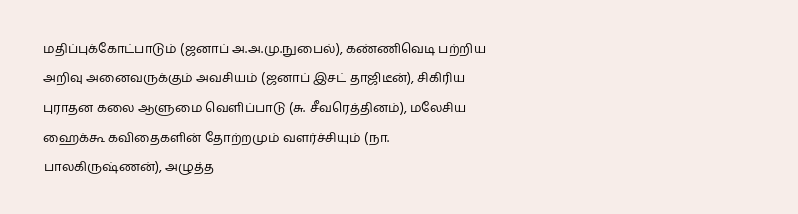மதிப்புக்கோட்பாடும் (ஜனாப் அ.அ.மு.நுபைல்), கண்ணிவெடி பற்றிய அறிவு அனைவருக்கும் அவசியம் (ஜனாப் இசட் தாஜிடீன்), சிகிரிய புராதன கலை ஆளுமை வெளிப்பாடு (சு. சீவரெத்தினம்), மலேசிய ஹைக்கூ கவிதைகளின் தோற்றமும் வளர்ச்சியும் (நா. பாலகிருஷ்ணன்), அழுத்த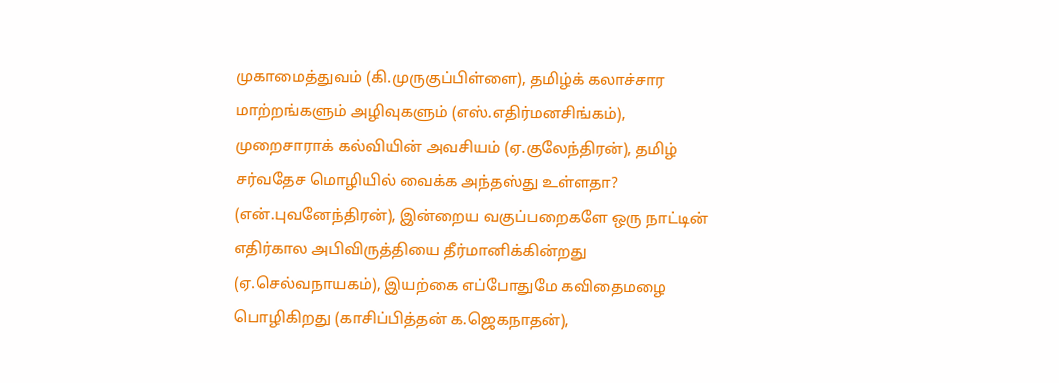முகாமைத்துவம் (கி.முருகுப்பிள்ளை), தமிழ்க் கலாச்சார மாற்றங்களும் அழிவுகளும் (எஸ்.எதிர்மனசிங்கம்), முறைசாராக் கல்வியின் அவசியம் (ஏ.குலேந்திரன்), தமிழ் சர்வதேச மொழியில் வைக்க அந்தஸ்து உள்ளதா? (என்.புவனேந்திரன்), இன்றைய வகுப்பறைகளே ஒரு நாட்டின் எதிர்கால அபிவிருத்தியை தீர்மானிக்கின்றது (ஏ.செல்வநாயகம்), இயற்கை எப்போதுமே கவிதைமழை பொழிகிறது (காசிப்பித்தன் க.ஜெகநாதன்),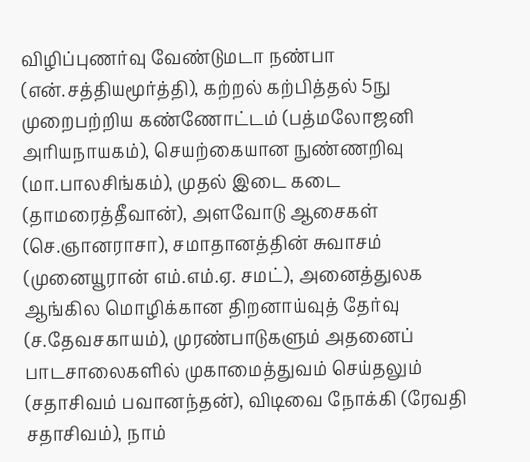விழிப்புணர்வு வேண்டுமடா நண்பா (என்.சத்தியமூர்த்தி), கற்றல் கற்பித்தல் 5நு முறைபற்றிய கண்ணோட்டம் (பத்மலோஜனி அரியநாயகம்), செயற்கையான நுண்ணறிவு (மா.பாலசிங்கம்), முதல் இடை கடை (தாமரைத்தீவான்), அளவோடு ஆசைகள் (செ.ஞானராசா), சமாதானத்தின் சுவாசம் (முனையூரான் எம்.எம்.ஏ. சமட்), அனைத்துலக ஆங்கில மொழிக்கான திறனாய்வுத் தேர்வு (ச.தேவசகாயம்), முரண்பாடுகளும் அதனைப் பாடசாலைகளில் முகாமைத்துவம் செய்தலும் (சதாசிவம் பவானந்தன்), விடிவை நோக்கி (ரேவதி சதாசிவம்), நாம்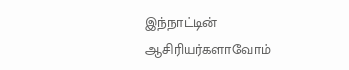இந்நாட்டின் ஆசிரியர்களாவோம்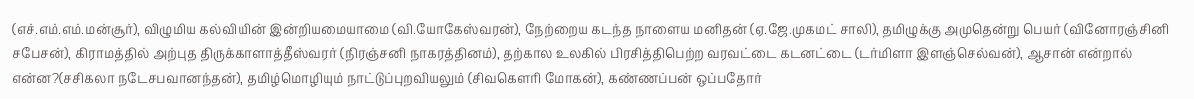(எச்.எம்.எம்.மன்சூர்), விழுமிய கல்வியின் இன்றியமையாமை (வி.யோகேஸ்வரன்), நேற்றைய கடந்த நாளைய மனிதன் (ஏ.ஜே.முகமட் சாலி), தமிழுக்கு அமுதென்று பெயர் (வினோரஞ்சினி சபேசன்), கிராமத்தில் அற்புத திருக்காளாத்தீஸ்வரர் (நிரஞ்சனி நாகரத்தினம்), தற்கால உலகில் பிரசித்திபெற்ற வரவட்டை கடனட்டை (டர்மிளா இளஞ்செல்வன்), ஆசான் என்றால் என்ன?(சசிகலா நடேசபவானந்தன்), தமிழ்மொழியும் நாட்டுப்புறவியலும் (சிவகௌரி மோகன்), கண்ணப்பன் ஒப்பதோர்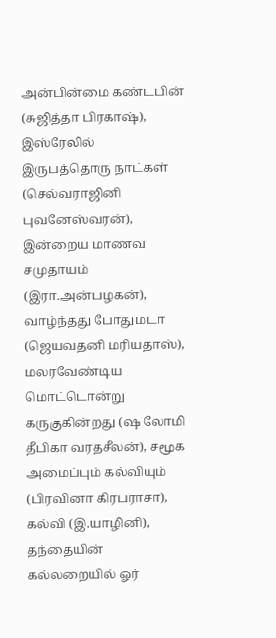அன்பின்மை கண்டபின் (சுஜித்தா பிரகாஷ்), இஸ்ரேலில் இருபத்தொரு நாட்கள் (செல்வராஜினி புவனேஸ்வரன்), இன்றைய மாணவ சமுதாயம் (இரா.அன்பழகன்), வாழ்ந்தது போதுமடா (ஜெயவதனி மரியதாஸ்), மலரவேண்டிய மொட்டொன்று கருகுகின்றது (ஷ லோமி தீபிகா வரதசீலன்), சமூக அமைப்பும் கல்வியும் (பிரவினா கிரபராசா), கல்வி (இ.யாழினி), தந்தையின் கல்லறையில் ஓர்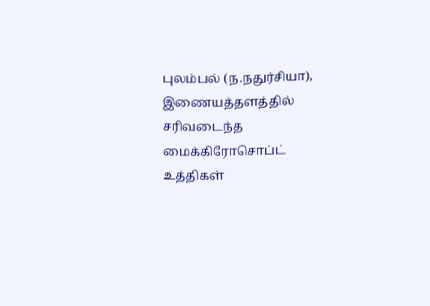புலம்பல் (ந.நதுர்சியா), இணையத்தளத்தில் சரிவடைந்த மைக்கிரோசொப்ட் உத்திகள்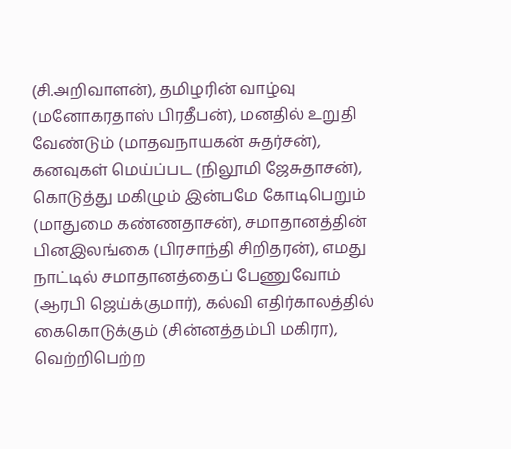(சி.அறிவாளன்), தமிழரின் வாழ்வு (மனோகரதாஸ் பிரதீபன்), மனதில் உறுதி வேண்டும் (மாதவநாயகன் சுதர்சன்), கனவுகள் மெய்ப்பட (நிலூமி ஜேசுதாசன்), கொடுத்து மகிழும் இன்பமே கோடிபெறும் (மாதுமை கண்ணதாசன்), சமாதானத்தின் பினஇலங்கை (பிரசாந்தி சிறிதரன்), எமது நாட்டில் சமாதானத்தைப் பேணுவோம் (ஆரபி ஜெய்க்குமார்), கல்வி எதிர்காலத்தில் கைகொடுக்கும் (சின்னத்தம்பி மகிரா), வெற்றிபெற்ற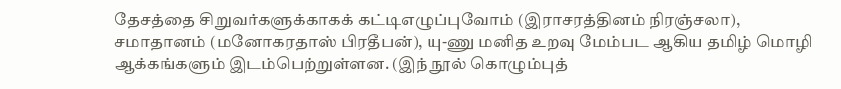தேசத்தை சிறுவர்களுக்காகக் கட்டிஎழுப்புவோம் (இராசரத்தினம் நிரஞ்சலா), சமாதானம் (மனோகரதாஸ் பிரதீபன்), யு-ணு மனித உறவு மேம்பட ஆகிய தமிழ் மொழி ஆக்கங்களும் இடம்பெற்றுள்ளன. (இந் நூல் கொழும்புத்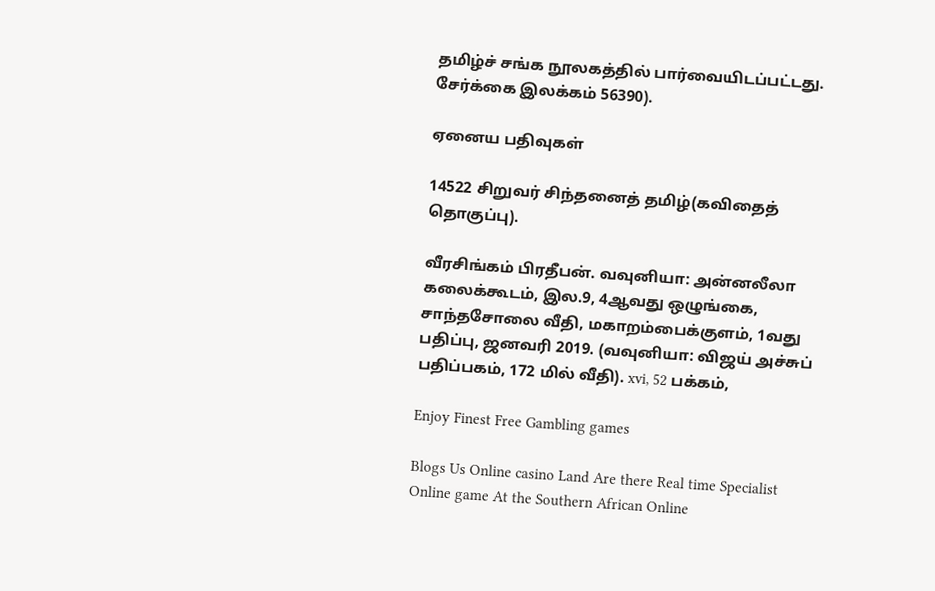தமிழ்ச் சங்க நூலகத்தில் பார்வையிடப்பட்டது. சேர்க்கை இலக்கம் 56390).

ஏனைய பதிவுகள்

14522 சிறுவர் சிந்தனைத் தமிழ்(கவிதைத் தொகுப்பு).

வீரசிங்கம் பிரதீபன். வவுனியா: அன்னலீலா கலைக்கூடம், இல.9, 4ஆவது ஒழுங்கை, சாந்தசோலை வீதி, மகாறம்பைக்குளம், 1வது பதிப்பு, ஜனவரி 2019. (வவுனியா: விஜய் அச்சுப் பதிப்பகம், 172 மில் வீதி). xvi, 52 பக்கம்,

Enjoy Finest Free Gambling games

Blogs Us Online casino Land Are there Real time Specialist Online game At the Southern African Online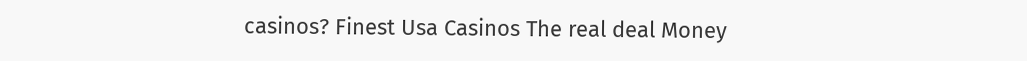casinos? Finest Usa Casinos The real deal Money